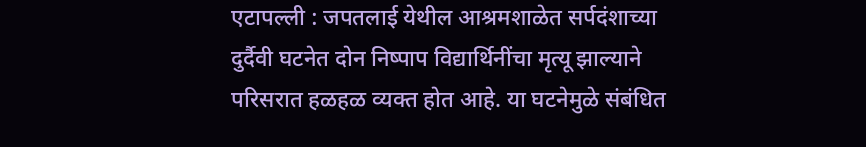एटापल्ली : जपतलाई येथील आश्रमशाळेत सर्पदंशाच्या दुर्दैवी घटनेत दोन निष्पाप विद्यार्थिनींचा मृत्यू झाल्याने परिसरात हळहळ व्यक्त होत आहे. या घटनेमुळे संबंधित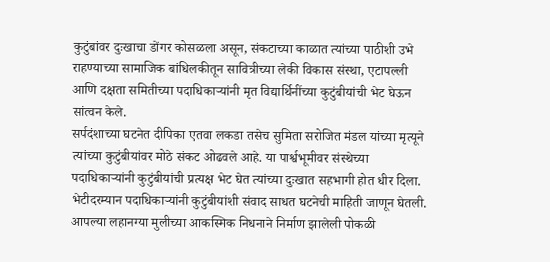कुटुंबांवर दुःखाचा डोंगर कोसळला असून, संकटाच्या काळात त्यांच्या पाठीशी उभे राहण्याच्या सामाजिक बांधिलकीतून सावित्रीच्या लेकी विकास संस्था, एटापल्ली आणि दक्षता समितीच्या पदाधिकाऱ्यांनी मृत विद्यार्थिनींच्या कुटुंबीयांची भेट घेऊन सांत्वन केले.
सर्पदंशाच्या घटनेत दीपिका एतवा लकडा तसेच सुमिता सरोजित मंडल यांच्या मृत्यूने त्यांच्या कुटुंबीयांवर मोठे संकट ओढवले आहे. या पार्श्वभूमीवर संस्थेच्या पदाधिकाऱ्यांनी कुटुंबीयांची प्रत्यक्ष भेट घेत त्यांच्या दुःखात सहभागी होत धीर दिला.
भेटीदरम्यान पदाधिकाऱ्यांनी कुटुंबीयांशी संवाद साधत घटनेची माहिती जाणून घेतली. आपल्या लहानग्या मुलीच्या आकस्मिक निधनाने निर्माण झालेली पोकळी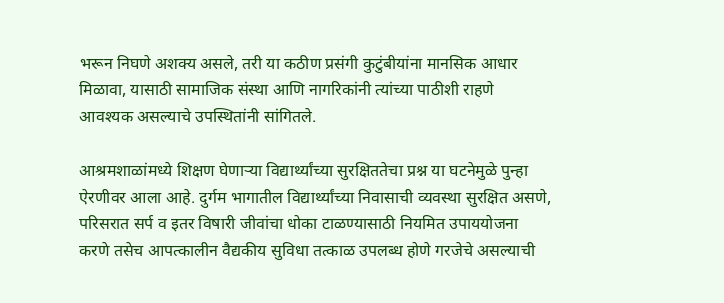भरून निघणे अशक्य असले, तरी या कठीण प्रसंगी कुटुंबीयांना मानसिक आधार मिळावा, यासाठी सामाजिक संस्था आणि नागरिकांनी त्यांच्या पाठीशी राहणे आवश्यक असल्याचे उपस्थितांनी सांगितले.

आश्रमशाळांमध्ये शिक्षण घेणाऱ्या विद्यार्थ्यांच्या सुरक्षिततेचा प्रश्न या घटनेमुळे पुन्हा ऐरणीवर आला आहे. दुर्गम भागातील विद्यार्थ्यांच्या निवासाची व्यवस्था सुरक्षित असणे, परिसरात सर्प व इतर विषारी जीवांचा धोका टाळण्यासाठी नियमित उपाययोजना करणे तसेच आपत्कालीन वैद्यकीय सुविधा तत्काळ उपलब्ध होणे गरजेचे असल्याची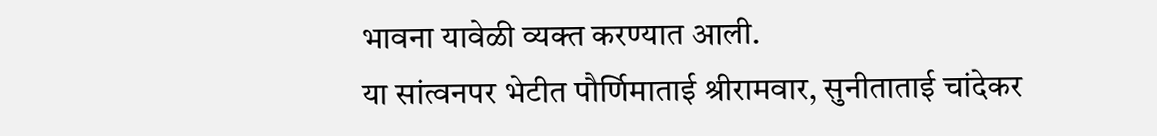भावना यावेळी व्यक्त करण्यात आली.
या सांत्वनपर भेटीत पौर्णिमाताई श्रीरामवार, सुनीताताई चांदेकर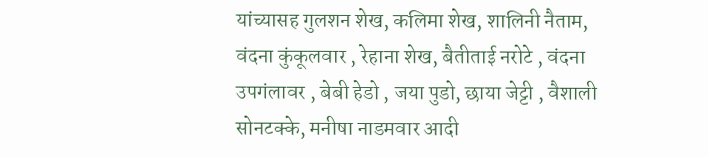यांच्यासह गुलशन शेख, कलिमा शेख, शालिनी नैताम, वंदना कुंकूलवार , रेहाना शेख, बैतीताई नरोटे , वंदना उपगंलावर , बेबी हेडो , जया पुडो, छाया जेट्टी , वैशाली सोनटक्के, मनीषा नाडमवार आदी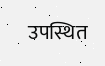उपस्थित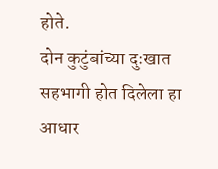होते.
दोन कुटुंबांच्या दुःखात सहभागी होत दिलेला हा आधार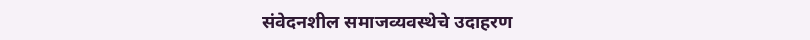संवेदनशील समाजव्यवस्थेचे उदाहरण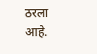ठरला आहे.